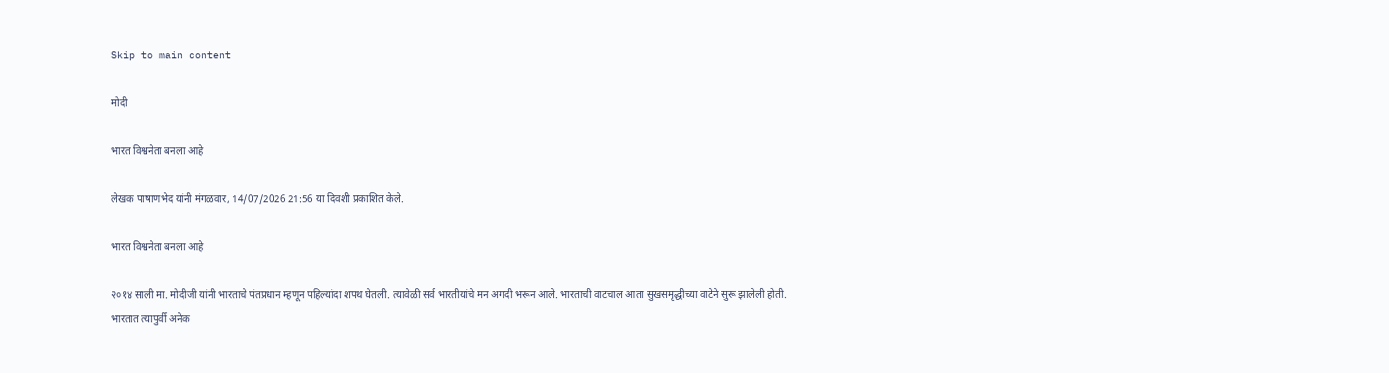Skip to main content

मोदी

भारत विश्वनेता बनला आहे

लेखक पाषाणभेद यांनी मंगळवार, 14/07/2026 21:56 या दिवशी प्रकाशित केले.

भारत विश्वनेता बनला आहे

२०१४ साली मा. मोदीजी यांनी भारताचे पंतप्रधान म्हणून पहिल्यांदा शपथ घेतली. त्यावेळी सर्व भारतीयांचे मन अगदी भरून आले. भारताची वाटचाल आता सुखसमृद्धीच्या वाटेने सुरू झालेली होती.
भारतात त्यापुर्वी अनेक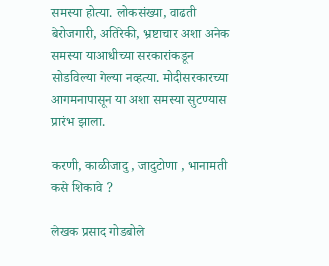समस्या होत्या. लोकसंख्या, वाढती बेरोजगारी, अतिरेकी, भ्रष्टाचार अशा अनेक समस्या याआधीच्या सरकारांकडून सोडविल्या गेल्या नव्हत्या. मोदीसरकारच्या आगमनापासून या अशा समस्या सुटण्यास प्रारंभ झाला.

करणी, काळीजादु , जादुटोणा , भानामती कसे शिकावे ?

लेखक प्रसाद गोडबोले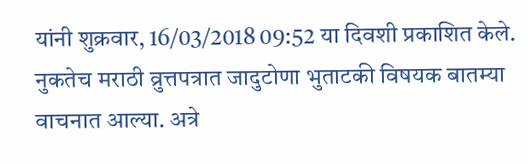यांनी शुक्रवार, 16/03/2018 09:52 या दिवशी प्रकाशित केले.
नुकतेच मराठी व्रुत्तपत्रात जादुटोणा भुताटकी विषयक बातम्या वाचनात आल्या. अत्रे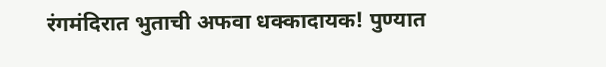रंगमंदिरात भुताची अफवा धक्कादायक! पुण्यात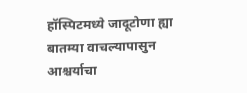हॉस्पिटमध्ये जादूटोणा ह्या बातम्या वाचल्यापासुन आश्चर्याचा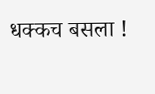धक्कच बसला !